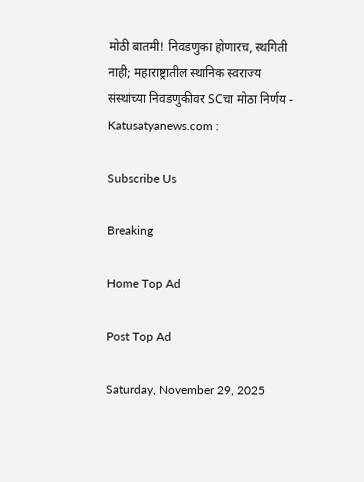मोठी बातमी! निवडणुका होणारच, स्थगिती नाही; महाराष्ट्रातील स्थानिक स्वराज्य संस्थांच्या निवडणुकीवर SCचा मोठा निर्णय - Katusatyanews.com :

Subscribe Us

Breaking

Home Top Ad

Post Top Ad

Saturday, November 29, 2025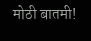मोठी बातमी!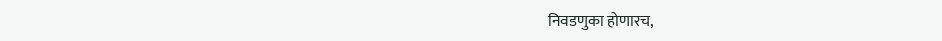निवडणुका होणारच,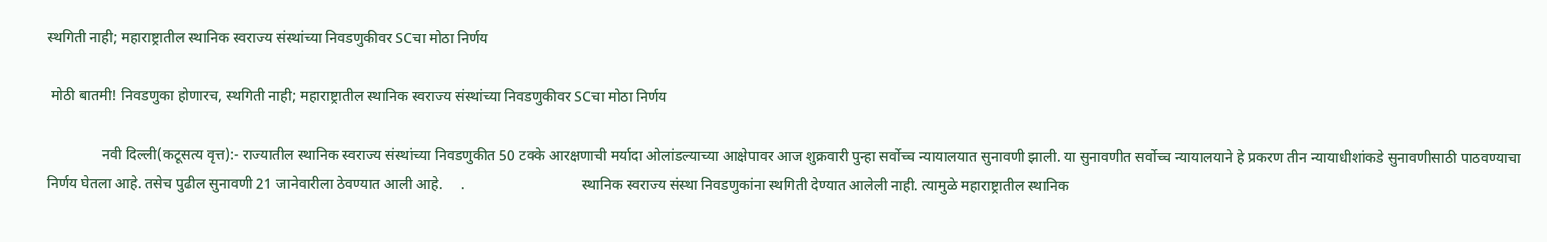स्थगिती नाही; महाराष्ट्रातील स्थानिक स्वराज्य संस्थांच्या निवडणुकीवर SCचा मोठा निर्णय

 मोठी बातमी! निवडणुका होणारच, स्थगिती नाही; महाराष्ट्रातील स्थानिक स्वराज्य संस्थांच्या निवडणुकीवर SCचा मोठा निर्णय

               नवी दिल्ली(कटूसत्य वृत्त):- राज्यातील स्थानिक स्वराज्य संस्थांच्या निवडणुकीत 50 टक्के आरक्षणाची मर्यादा ओलांडल्याच्या आक्षेपावर आज शुक्रवारी पुन्हा सर्वोच्च न्यायालयात सुनावणी झाली. या सुनावणीत सर्वोच्च न्यायालयाने हे प्रकरण तीन न्यायाधीशांकडे सुनावणीसाठी पाठवण्याचा निर्णय घेतला आहे. तसेच पुढील सुनावणी 21 जानेवारीला ठेवण्यात आली आहे.     .                                स्थानिक स्वराज्य संस्था निवडणुकांना स्थगिती देण्यात आलेली नाही. त्यामुळे महाराष्ट्रातील स्थानिक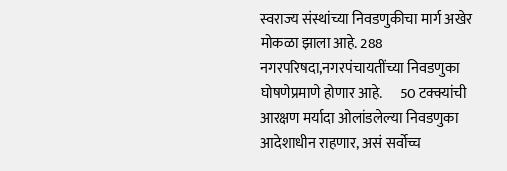स्वराज्य संस्थांच्या निवडणुकीचा मार्ग अखेर मोकळा झाला आहे. 288 नगरपरिषदा,नगरपंचायतींच्या निवडणुका घोषणेप्रमाणे होणार आहे.      50 टक्क्यांची आरक्षण मर्यादा ओलांडलेल्या निवडणुका आदेशाधीन राहणार, असं सर्वोच्च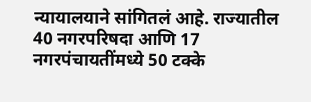न्यायालयाने सांगितलं आहे. राज्यातील 40 नगरपरिषदा आणि 17 नगरपंचायतींमध्ये 50 टक्के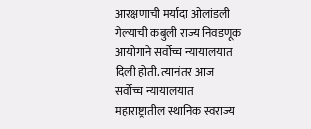आरक्षणाची मर्यादा ओलांडली गेल्याची कबुली राज्य निवडणूक आयोगाने सर्वोच्च न्यायालयात दिली होती. त्यानंतर आज सर्वोच्च न्यायालयात महाराष्ट्रातील स्थानिक स्वराज्य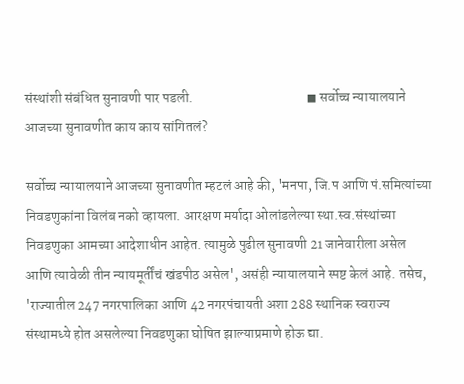संस्थांशी संबंधित सुनावणी पार पडली.                                         ◼ सर्वोच्च न्यायालयाने आजच्या सुनावणीत काय काय सांगितलं?

सर्वोच्च न्यायालयाने आजच्या सुनावणीत म्हटलं आहे की, 'मनपा, जि.प आणि पं.समित्यांच्या निवडणुकांना विलंब नको व्हायला. आरक्षण मर्यादा ओलांडलेल्या स्था.स्व.संस्थांच्या निवडणुका आमच्या आदेशाधीन आहेत. त्यामुळे पुढील सुनावणी 21 जानेवारीला असेल आणि त्यावेळी तीन न्यायमूर्तींचं खंडपीठ असेल', असंही न्यायालयाने स्पष्ट केलं आहे. तसेच, 'राज्यातील 247 नगरपालिका आणि 42 नगरपंचायती अशा 288 स्थानिक स्वराज्य संस्थामध्ये होत असलेल्या निवडणुका घोषित झाल्याप्रमाणे होऊ द्या.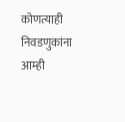कोणत्याही निवडणुकांना आम्ही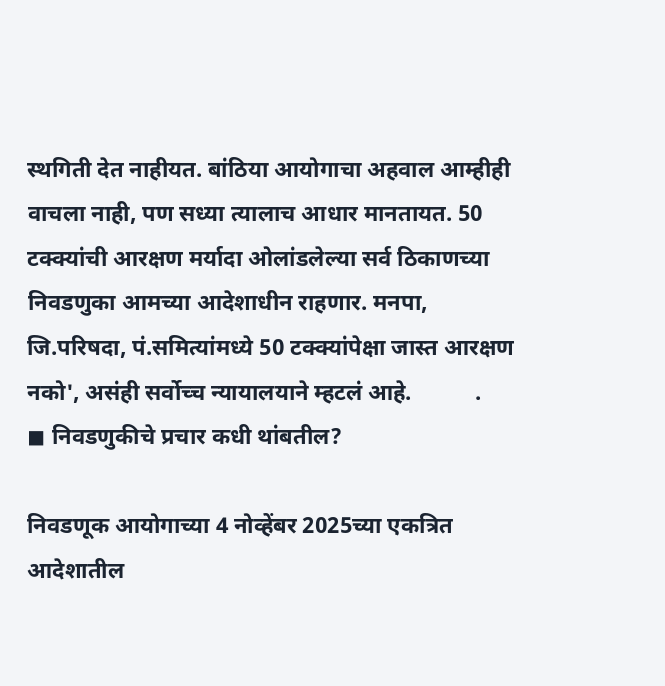स्थगिती देत नाहीयत. बांठिया आयोगाचा अहवाल आम्हीही वाचला नाही, पण सध्या त्यालाच आधार मानतायत. 50 टक्क्यांची आरक्षण मर्यादा ओलांडलेल्या सर्व ठिकाणच्या निवडणुका आमच्या आदेशाधीन राहणार. मनपा, जि.परिषदा, पं.समित्यांमध्ये 50 टक्क्यांपेक्षा जास्त आरक्षण नको', असंही सर्वोच्च न्यायालयाने म्हटलं आहे.           .                                     ◼ निवडणुकीचे प्रचार कधी थांबतील?

निवडणूक आयोगाच्या 4 नोव्हेंबर 2025च्या एकत्रित आदेशातील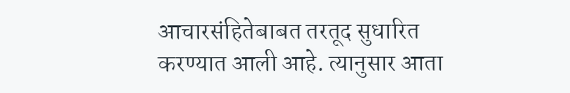आचारसंहितेबाबत तरतूद सुधारित करण्यात आली आहे. त्यानुसार आता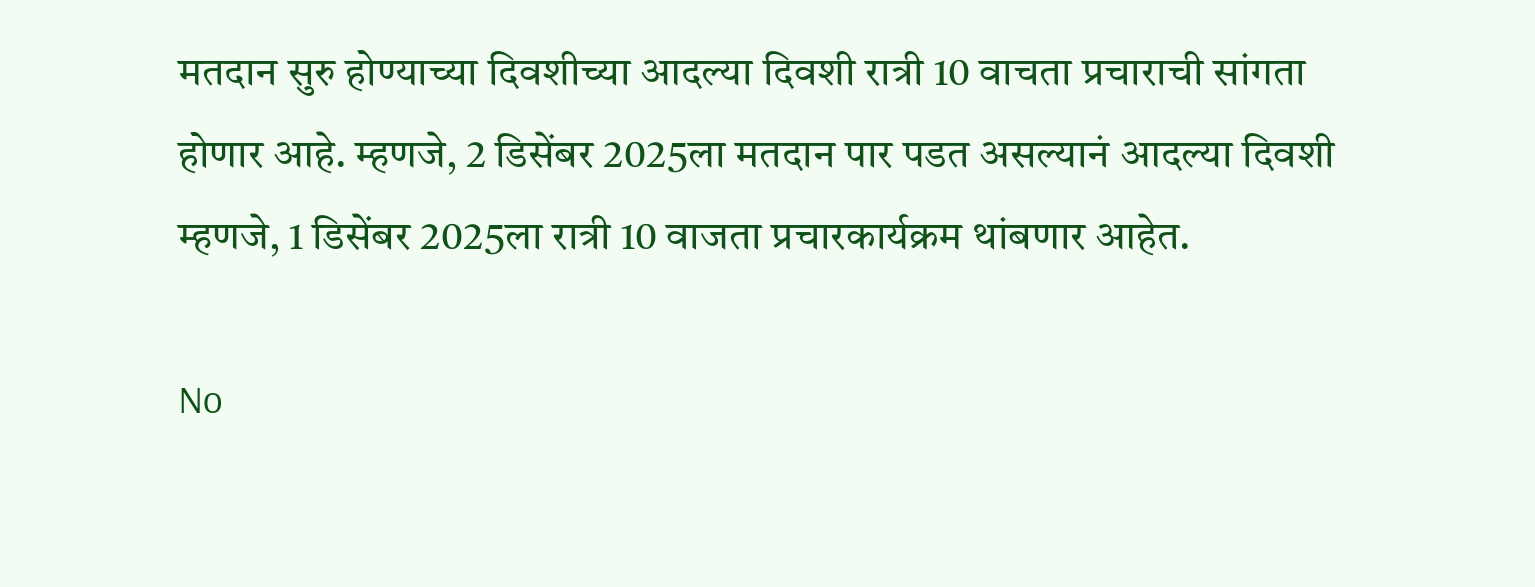मतदान सुरु होण्याच्या दिवशीच्या आदल्या दिवशी रात्री 10 वाचता प्रचाराची सांगता होणार आहे. म्हणजे, 2 डिसेंबर 2025ला मतदान पार पडत असल्यानं आदल्या दिवशी म्हणजे, 1 डिसेंबर 2025ला रात्री 10 वाजता प्रचारकार्यक्रम थांबणार आहेत.

No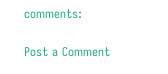comments:

Post a Comment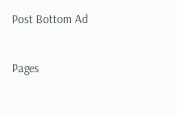Post Bottom Ad

Pages